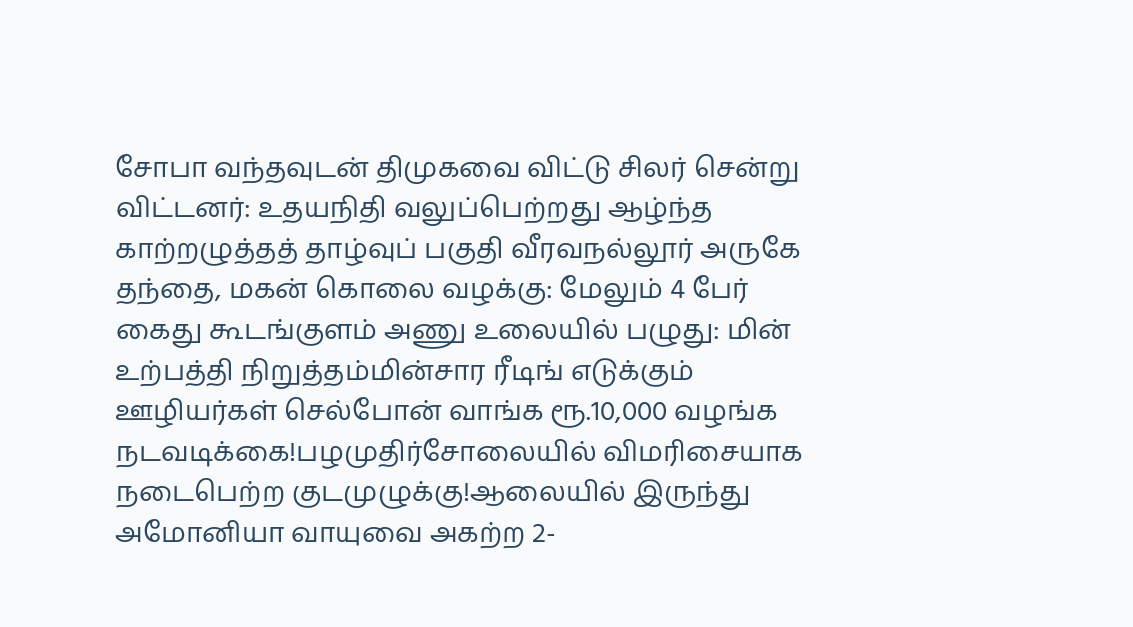சோபா வந்தவுடன் திமுகவை விட்டு சிலர் சென்று விட்டனர்: உதயநிதி வலுப்பெற்றது ஆழ்ந்த காற்றழுத்தத் தாழ்வுப் பகுதி வீரவநல்லூர் அருகே தந்தை, மகன் கொலை வழக்கு: மேலும் 4 பேர் கைது கூடங்குளம் அணு உலையில் பழுது: மின் உற்பத்தி நிறுத்தம்மின்சார ரீடிங் எடுக்கும் ஊழியர்கள் செல்போன் வாங்க ரூ.10,000 வழங்க நடவடிக்கை!பழமுதிர்சோலையில் விமரிசையாக நடைபெற்ற குடமுழுக்கு!ஆலையில் இருந்து அமோனியா வாயுவை அகற்ற 2-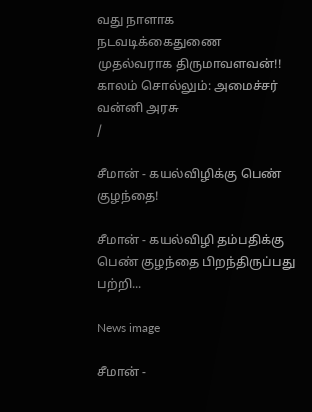வது நாளாக நடவடிக்கைதுணை முதல்வராக திருமாவளவன்!! காலம் சொல்லும்: அமைச்சர் வன்னி அரசு
/

சீமான் - கயல்விழிக்கு பெண் குழந்தை!

சீமான் - கயல்விழி தம்பதிக்கு பெண் குழந்தை பிறந்திருப்பது பற்றி...

News image

சீமான் -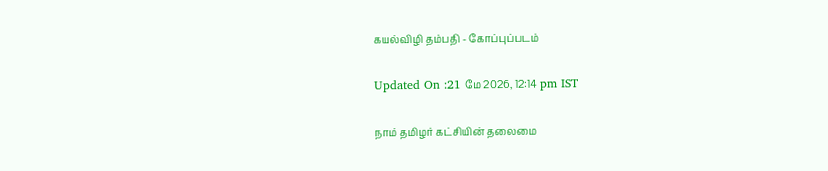கயல்விழி தம்பதி - கோப்புப்படம்

Updated On :21 மே 2026, 12:14 pm IST

நாம் தமிழர் கட்சியின் தலைமை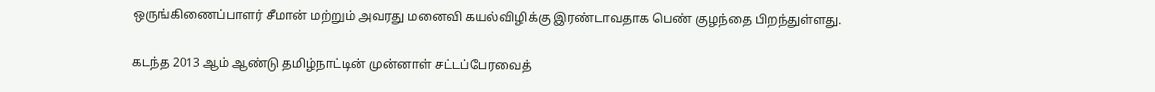ஒருங்கிணைப்பாளர் சீமான் மற்றும் அவரது மனைவி கயல்விழிக்கு இரண்டாவதாக பெண் குழந்தை பிறந்துள்ளது.

கடந்த 2013 ஆம் ஆண்டு தமிழ்நாட்டின் முன்னாள் சட்டப்பேரவைத்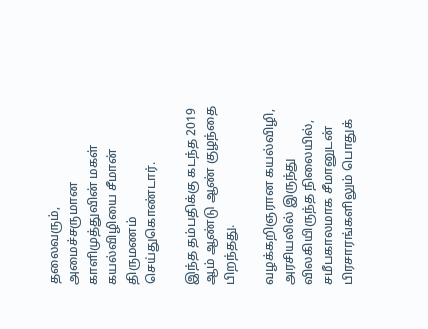தலைவரும், அமைச்சருமான காளிமுத்துவின் மகள் கயல்விழியை சீமான் திருமணம் செய்துகொண்டார்.

இந்த தம்பதிக்கு கடந்த 2019 ஆம் ஆண்டு ஆண் குழந்தை பிறந்தது.

வழக்கறிஞரான கயல்விழி, அரசியலில் இருந்து விலகியிருந்த நிலையில், சமீபகாலமாக சீமானுடன் பிரசாரங்களிலும் பொதுக்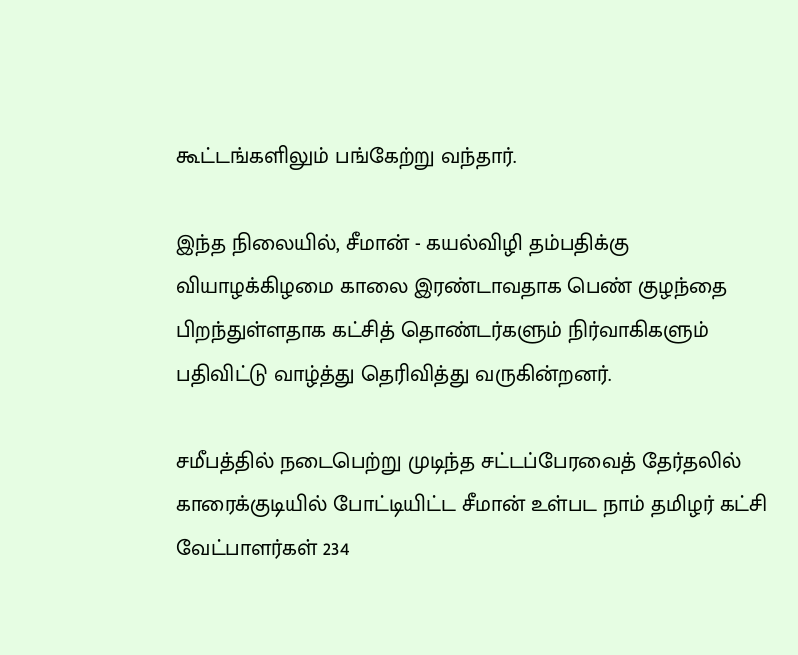கூட்டங்களிலும் பங்கேற்று வந்தார்.

இந்த நிலையில், சீமான் - கயல்விழி தம்பதிக்கு வியாழக்கிழமை காலை இரண்டாவதாக பெண் குழந்தை பிறந்துள்ளதாக கட்சித் தொண்டர்களும் நிர்வாகிகளும் பதிவிட்டு வாழ்த்து தெரிவித்து வருகின்றனர்.

சமீபத்தில் நடைபெற்று முடிந்த சட்டப்பேரவைத் தேர்தலில் காரைக்குடியில் போட்டியிட்ட சீமான் உள்பட நாம் தமிழர் கட்சி வேட்பாளர்கள் 234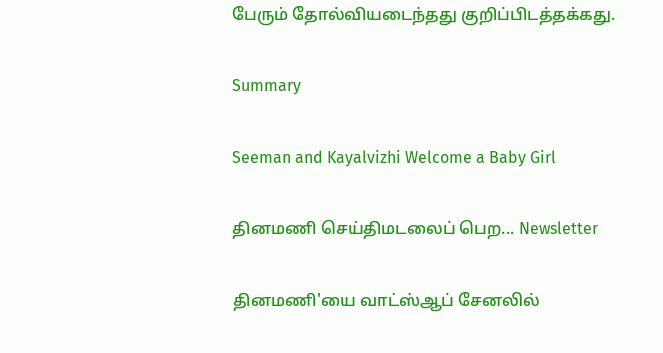பேரும் தோல்வியடைந்தது குறிப்பிடத்தக்கது.

Summary

Seeman and Kayalvizhi Welcome a Baby Girl

தினமணி செய்திமடலைப் பெற... Newsletter

தினமணி'யை வாட்ஸ்ஆப் சேனலில்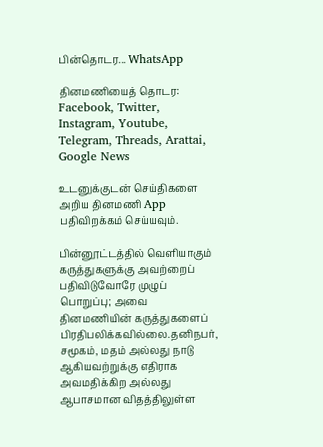பின்தொடர... WhatsApp

தினமணியைத் தொடர: Facebook, Twitter, Instagram, Youtube, Telegram, Threads, Arattai, Google News

உடனுக்குடன் செய்திகளை அறிய தினமணி App பதிவிறக்கம் செய்யவும்.

பின்னூட்டத்தில் வெளியாகும் கருத்துகளுக்கு அவற்றைப் பதிவிடுவோரே முழுப் பொறுப்பு; அவை தினமணியின் கருத்துகளைப் பிரதிபலிக்கவில்லை.தனிநபர், சமூகம், மதம் அல்லது நாடு ஆகியவற்றுக்கு எதிராக அவமதிக்கிற அல்லது ஆபாசமான விதத்திலுள்ள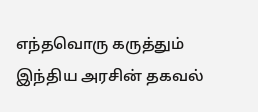எந்தவொரு கருத்தும் இந்திய அரசின் தகவல்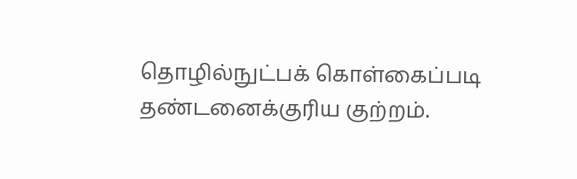தொழில்நுட்பக் கொள்கைப்படி தண்டனைக்குரிய குற்றம்.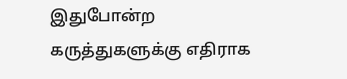இதுபோன்ற கருத்துகளுக்கு எதிராக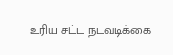உரிய சட்ட நடவடிக்கை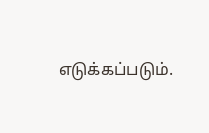எடுக்கப்படும்.